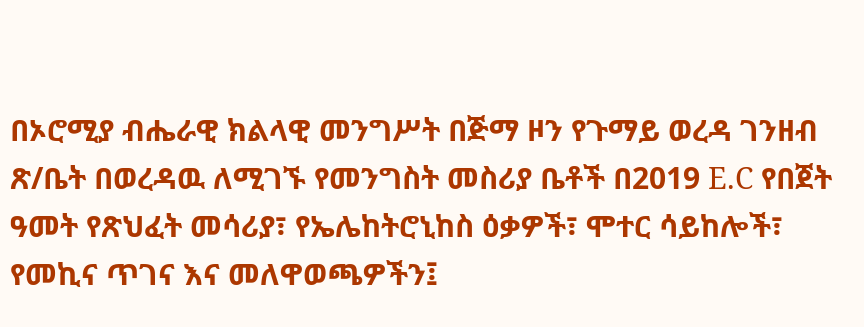በኦሮሚያ ብሔራዊ ክልላዊ መንግሥት በጅማ ዞን የጉማይ ወረዳ ገንዘብ ጽ/ቤት በወረዳዉ ለሚገኙ የመንግስት መስሪያ ቤቶች በ2019 E.C የበጀት ዓመት የጽህፈት መሳሪያ፣ የኤሌከትሮኒከስ ዕቃዎች፣ ሞተር ሳይከሎች፣ የመኪና ጥገና እና መለዋወጫዎችን፤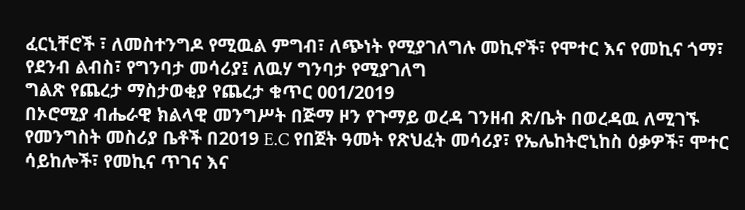ፈርኒቸሮች ፣ ለመስተንግዶ የሚዉል ምግብ፣ ለጭነት የሚያገለግሉ መኪኖች፣ የሞተር እና የመኪና ጎማ፣ የደንብ ልብስ፣ የግንባታ መሳሪያ፤ ለዉሃ ግንባታ የሚያገለግ
ግልጽ የጨረታ ማስታወቂያ የጨረታ ቁጥር 001/2019
በኦሮሚያ ብሔራዊ ክልላዊ መንግሥት በጅማ ዞን የጉማይ ወረዳ ገንዘብ ጽ/ቤት በወረዳዉ ለሚገኙ የመንግስት መስሪያ ቤቶች በ2019 E.C የበጀት ዓመት የጽህፈት መሳሪያ፣ የኤሌከትሮኒከስ ዕቃዎች፣ ሞተር ሳይከሎች፣ የመኪና ጥገና እና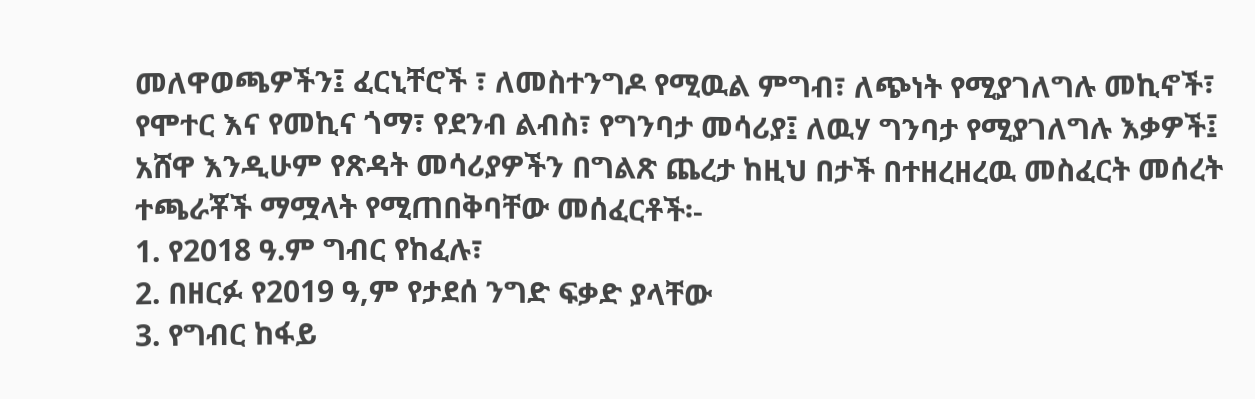መለዋወጫዎችን፤ ፈርኒቸሮች ፣ ለመስተንግዶ የሚዉል ምግብ፣ ለጭነት የሚያገለግሉ መኪኖች፣ የሞተር እና የመኪና ጎማ፣ የደንብ ልብስ፣ የግንባታ መሳሪያ፤ ለዉሃ ግንባታ የሚያገለግሉ እቃዎች፤ አሸዋ እንዲሁም የጽዳት መሳሪያዎችን በግልጽ ጨረታ ከዚህ በታች በተዘረዘረዉ መስፈርት መሰረት ተጫራቾች ማሟላት የሚጠበቅባቸው መሰፈርቶች፡-
1. የ2018 ዓ.ም ግብር የከፈሉ፣
2. በዘርፉ የ2019 ዓ,ም የታደሰ ንግድ ፍቃድ ያላቸው
3. የግብር ከፋይ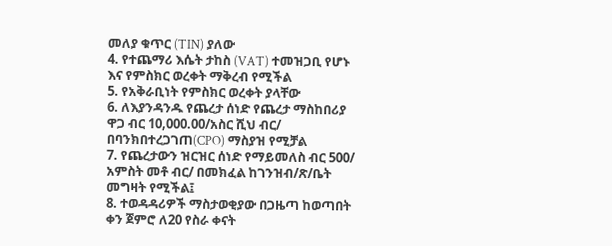መለያ ቁጥር (TIN) ያለው
4. የተጨማሪ እሴት ታከስ (VAT) ተመዝጋቢ የሆኑ እና የምስክር ወረቀት ማቅረብ የሚችል
5. የአቅራቢነት የምስክር ወረቀት ያላቸው
6. ለእያንዳንዱ የጨረታ ሰነድ የጨረታ ማስከበሪያ ዋጋ ብር 10,000.00/አስር ሺህ ብር/ በባንክበተረጋገጠ(CPO) ማስያዝ የሚቻል
7. የጨረታውን ዝርዝር ሰነድ የማይመለስ ብር 500/ አምስት መቶ ብር/ በመክፈል ከገንዝብ/ጽ/ቤት መግዛት የሚችል፤
8. ተወዳዳሪዎች ማስታወቂያው በጋዜጣ ከወጣበት ቀን ጀምሮ ለ20 የስራ ቀናት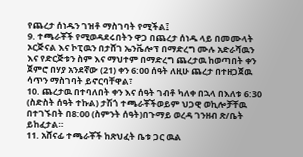የጨረታ ሰነዱን ገዝቶ ማስገባት የሚችል፤
9. ተጫራቾች የሚወዳደሩበትን ዋጋ በጨረታ ሰነዱ ላይ በመሙላት ኦርጅናል እና ኮፒዉን በታሸገ ኤንቬሎፕ በማድረግ ሙሉ አድራሻዉን እና የድርጅቱን ስም እና ማህተም በማድረግ ጨረታዉ ከወጣበት ቀን ጀምሮ በሃያ አንደኛው (21) ቀን 6:00 ሰዓት ለዚሁ ጨረታ በተዘጋጀዉ ሳጥን ማስገባት ይኖርባቸዋል፣
10. ጨረታዉ በተባለበት ቀን እና ሰዓት ገብቶ ካለቀ በኋላ በእለቱ 6:30 (ስድስት ሰዓት ተኩል) ታሽጎ ተጫራቾችወይም ህጋዊ ወኪሎቻቸዉ በተገኙበት በ8:00 (ስምንት ሰዓት)በጉማይ ወረዳ ገንዘብ ጽ/ቤት ይከፈታል።
11. አሸናፊ ተጫራቾች ከጽህፈት ቤቱ ጋር ዉል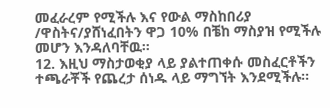መፈራረም የሚችሉ እና የውል ማስከበሪያ /ዋስትና/ያሸነፈበትን ዋጋ 10% በቼከ ማስያዝ የሚችሉ መሆን እንዳለባቸዉ።
12. እዚህ ማስታወቂያ ላይ ያልተጠቀሱ መስፈርቶችን ተጫራቾች የጨረታ ሰነዱ ላይ ማግኘት እንደሚችሉ፡፡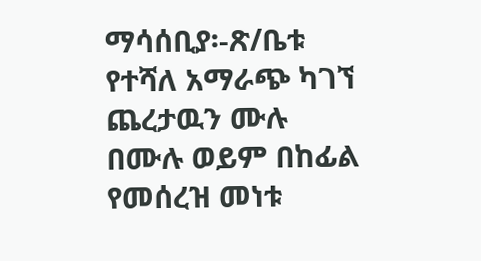ማሳሰቢያ፡-ጽ/ቤቱ የተሻለ አማራጭ ካገኘ ጨረታዉን ሙሉ በሙሉ ወይም በከፊል የመሰረዝ መነቱ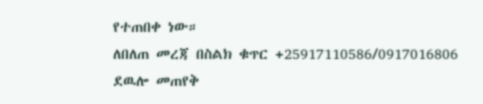የተጠበቀ ነው።
ለበለጠ መረጃ በስልክ ቁጥር +25917110586/0917016806 ደዉሎ መጠየቅ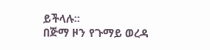ይችላሉ፡፡
በጅማ ዞን የጉማይ ወረዳ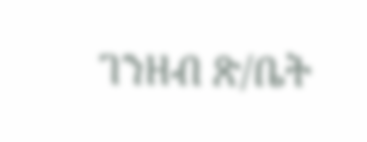ገንዘብ ጽ/ቤት